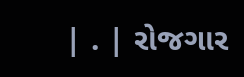| . | રોજગાર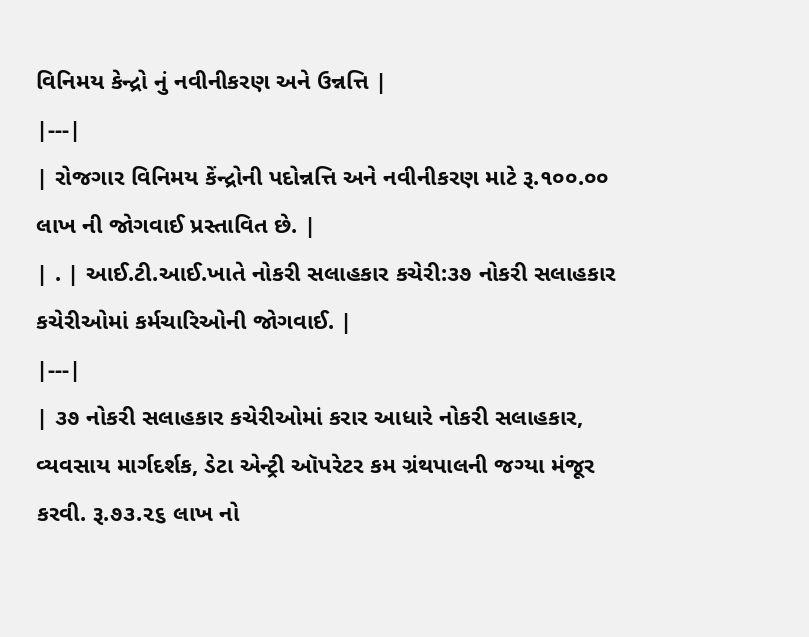વિનિમય કેન્દ્રો નું નવીનીકરણ અને ઉન્નત્તિ |
|---|
| રોજગાર વિનિમય કેંન્દ્રોની પદોન્નત્તિ અને નવીનીકરણ માટે રૂ.૧૦૦.૦૦ લાખ ની જોગવાઈ પ્રસ્તાવિત છે. |
| . | આઈ.ટી.આઈ.ખાતે નોકરી સલાહકાર કચેરી:૩૭ નોકરી સલાહકાર કચેરીઓમાં કર્મચારિઓની જોગવાઈ. |
|---|
| ૩૭ નોકરી સલાહકાર કચેરીઓમાં કરાર આધારે નોકરી સલાહકાર, વ્યવસાય માર્ગદર્શક, ડેટા એન્ટ્રી ઑપરેટર કમ ગ્રંથપાલની જગ્યા મંજૂર કરવી. રૂ.૭૩.૨૬ લાખ નો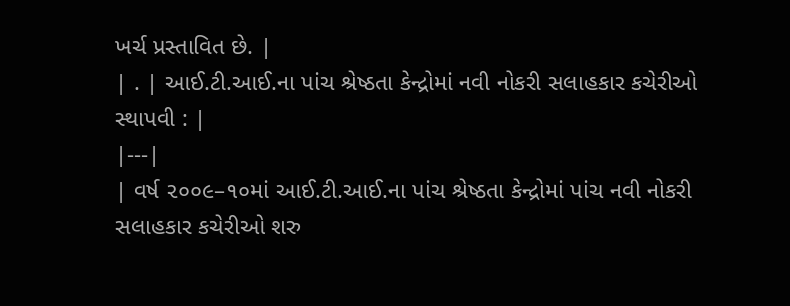ખર્ચ પ્રસ્તાવિત છે. |
| . | આઈ.ટી.આઈ.ના પાંચ શ્રેષ્ઠતા કેન્દ્રોમાં નવી નોકરી સલાહકાર કચેરીઓ સ્થાપવી : |
|---|
| વર્ષ ૨૦૦૯–૧૦માં આઈ.ટી.આઈ.ના પાંચ શ્રેષ્ઠતા કેન્દ્રોમાં પાંચ નવી નોકરી સલાહકાર કચેરીઓ શરુ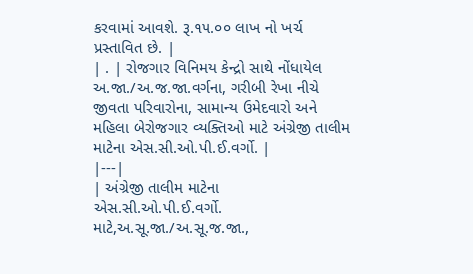કરવામાં આવશે. રૂ.૧૫.૦૦ લાખ નો ખર્ચ પ્રસ્તાવિત છે. |
| . | રોજગાર વિનિમય કેન્દ્રો સાથે નોંધાયેલ અ.જા./અ.જ.જા.વર્ગના, ગરીબી રેખા નીચે જીવતા પરિવારોના, સામાન્ય ઉમેદવારો અને મહિલા બેરોજગાર વ્યક્તિઓ માટે અંગ્રેજી તાલીમ માટેના એસ.સી.ઓ.પી.ઈ.વર્ગો. |
|---|
| અંગ્રેજી તાલીમ માટેના એસ.સી.ઓ.પી.ઈ.વર્ગો. માટે,અ.સૂ.જા./અ.સૂ.જ.જા.,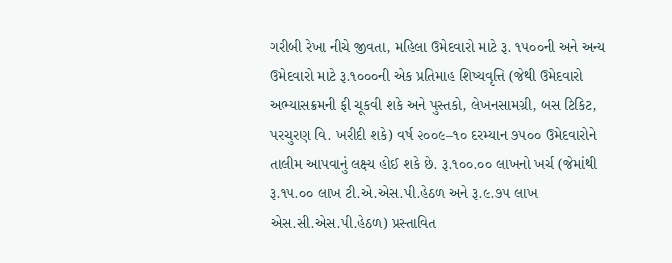ગરીબી રેખા નીચે જીવતા, મહિલા ઉમેદવારો માટે રૂ. ૧૫૦૦ની અને અન્ય ઉમેદવારો માટે રૂ.૧૦૦૦ની એક પ્રતિમાહ શિષ્યવૃત્તિ (જેથી ઉમેદવારો અભ્યાસક્રમની ફી ચૂકવી શકે અને પુસ્તકો, લેખનસામગ્રી, બસ ટિકિટ, પરચુરણ વિ. ખરીદી શકે) વર્ષ ૨૦૦૯–૧૦ દરમ્યાન ૭૫૦૦ ઉમેદવારોને તાલીમ આપવાનું લક્ષ્ય હોઈ શકે છે. રૂ.૧૦૦.૦૦ લાખનો ખર્ચ (જેમાંથી રૂ.૧૫.૦૦ લાખ ટી.એ.એસ.પી.હેઠળ અને રૂ.૯.૭૫ લાખ એસ.સી.એસ.પી.હેઠળ) પ્રસ્તાવિત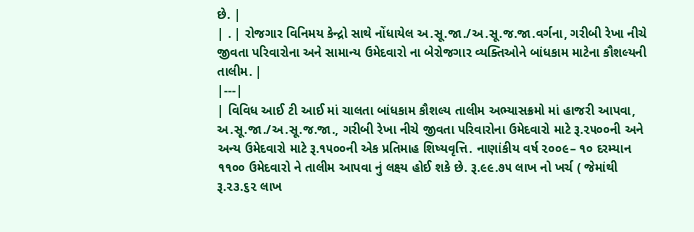છે. |
| . | રોજગાર વિનિમય કેન્દ્રો સાથે નોંધાયેલ અ.સૂ.જા./અ.સૂ.જ.જા.વર્ગના, ગરીબી રેખા નીચે જીવતા પરિવારોના અને સામાન્ય ઉમેદવારો ના બેરોજગાર વ્યક્તિઓને બાંધકામ માટેના કૌશલ્યની તાલીમ. |
|---|
| વિવિધ આઈ ટી આઈ માં ચાલતા બાંધકામ કૌશલ્ય તાલીમ અભ્યાસક્રમો માં હાજરી આપવા, અ.સૂ.જા./અ.સૂ.જ.જા., ગરીબી રેખા નીચે જીવતા પરિવારોના ઉમેદવારો માટે રૂ.૨૫૦૦ની અને અન્ય ઉમેદવારો માટે રૂ.૧૫૦૦ની એક પ્રતિમાહ શિષ્યવૃત્તિ. નાણાંકીય વર્ષ ૨૦૦૯– ૧૦ દરમ્યાન ૧૧૦૦ ઉમેદવારો ને તાલીમ આપવા નું લક્ષ્ય હોઈ શકે છે. રૂ.૯૯.૭૫ લાખ નો ખર્ચ ( જેમાંથી રૂ.૨૩.૬૨ લાખ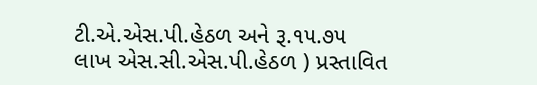ટી.એ.એસ.પી.હેઠળ અને રૂ.૧૫.૭૫ લાખ એસ.સી.એસ.પી.હેઠળ ) પ્રસ્તાવિત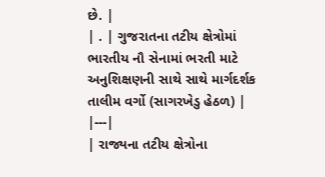છે. |
| . | ગુજરાતના તટીય ક્ષેત્રોમાં ભારતીય નૌ સેનામાં ભરતી માટે અનુશિક્ષણની સાથે સાથે માર્ગદર્શક તાલીમ વર્ગો (સાગરખેડુ હેઠળ) |
|---|
| રાજ્યના તટીય ક્ષેત્રોના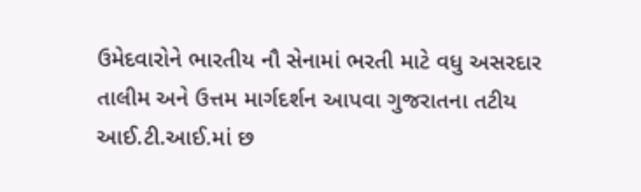ઉમેદવારોને ભારતીય નૌ સેનામાં ભરતી માટે વધુ અસરદાર તાલીમ અને ઉત્તમ માર્ગદર્શન આપવા ગુજરાતના તટીય આઈ.ટી.આઈ.માં છ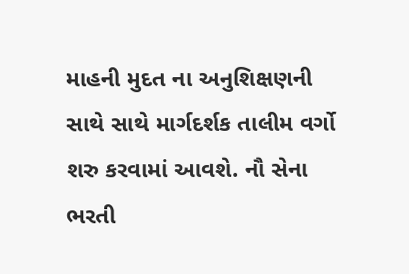માહની મુદત ના અનુશિક્ષણની સાથે સાથે માર્ગદર્શક તાલીમ વર્ગો શરુ કરવામાં આવશે. નૌ સેના ભરતી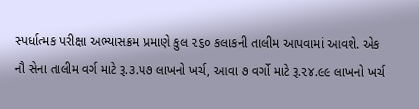સ્પર્ધાત્મક પરીક્ષા અભ્યાસક્રમ પ્રમાણે કુલ ૨૬૦ કલાકની તાલીમ આપવામાં આવશે. એક નૌ સેના તાલીમ વર્ગ માટે રૂ.૩.૫૭ લાખનો ખર્ચ, આવા ૭ વર્ગો માટે રૂ.૨૪.૯૯ લાખનો ખર્ચ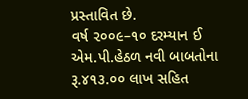પ્રસ્તાવિત છે.
વર્ષ ૨૦૦૯–૧૦ દરમ્યાન ઈ એમ.પી.હેઠળ નવી બાબતોના રૂ.૪૧૩.૦૦ લાખ સહિત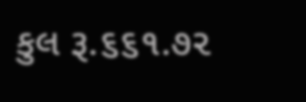કુલ રૂ.૬૬૧.૭૨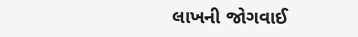લાખની જોગવાઈ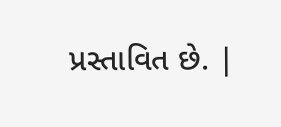પ્રસ્તાવિત છે. |